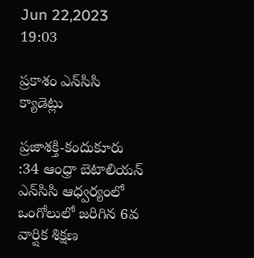Jun 22,2023 19:03

ప్రకాశం ఎన్‌సిసి క్యాడెట్లు

ప్రజాశక్తి-కందుకూరు :34 ఆంధ్రా బెటాలియన్‌ ఎన్‌సిసి ఆధ్వర్యంలో ఒంగోలులో జరిగిన 6వ వార్షిక శిక్షణ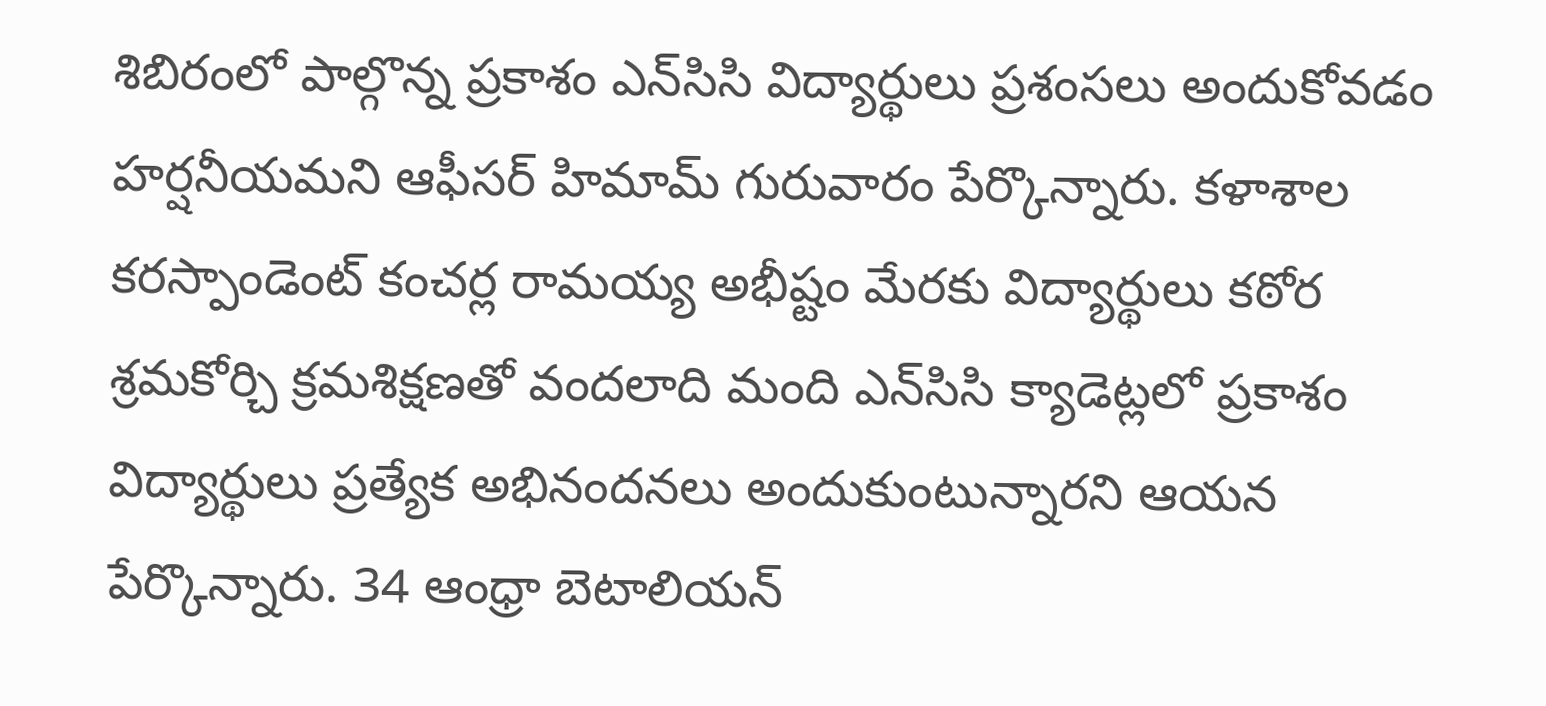శిబిరంలో పాల్గొన్న ప్రకాశం ఎన్‌సిసి విద్యార్థులు ప్రశంసలు అందుకోవడం హర్షనీయమని ఆఫీసర్‌ హిమామ్‌ గురువారం పేర్కొన్నారు. కళాశాల కరస్పాండెంట్‌ కంచర్ల రామయ్య అభీష్టం మేరకు విద్యార్థులు కఠోర శ్రమకోర్చి క్రమశిక్షణతో వందలాది మంది ఎన్‌సిసి క్యాడెట్లలో ప్రకాశం విద్యార్థులు ప్రత్యేక అభినందనలు అందుకుంటున్నారని ఆయన పేర్కొన్నారు. 34 ఆంధ్రా బెటాలియన్‌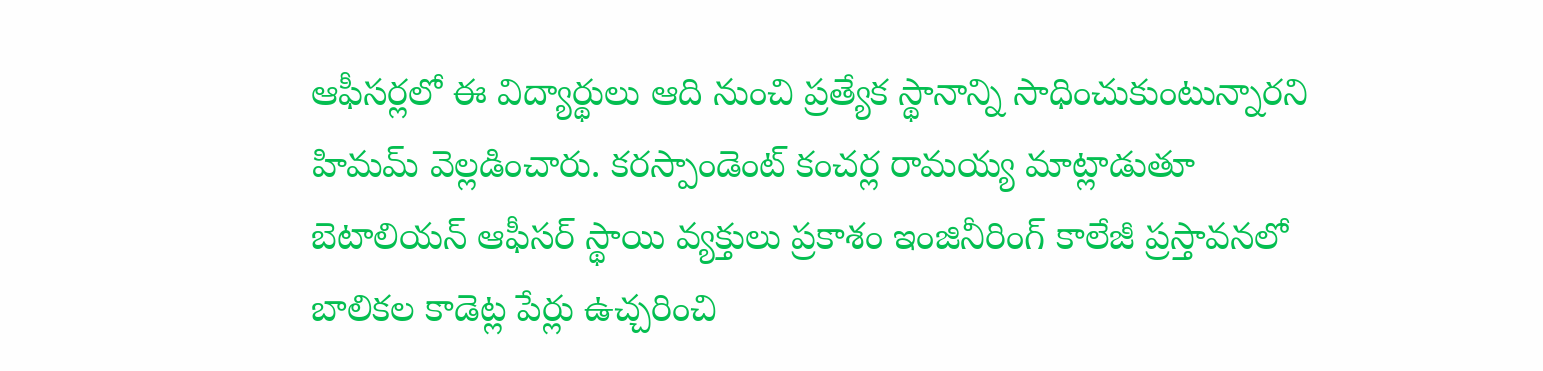ఆఫీసర్లలో ఈ విద్యార్థులు ఆది నుంచి ప్రత్యేక స్థానాన్ని సాధించుకుంటున్నారని హిమమ్‌ వెల్లడించారు. కరస్పాండెంట్‌ కంచర్ల రామయ్య మాట్లాడుతూ బెటాలియన్‌ ఆఫీసర్‌ స్థాయి వ్యక్తులు ప్రకాశం ఇంజినీరింగ్‌ కాలేజీ ప్రస్తావనలో బాలికల కాడెట్ల పేర్లు ఉచ్చరించి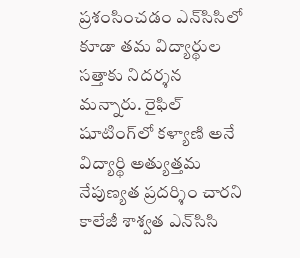ప్రశంసించడం ఎన్‌సిసిలో కూడా తమ విద్యార్థుల సత్తాకు నిదర్శన మన్నారు. రైఫిల్‌ షూటింగ్‌లో కళ్యాణి అనే విద్యార్థి అత్యుత్తమ నేపుణ్యత ప్రదర్శిం చారని కాలేజీ శాశ్వత ఎన్‌సిసి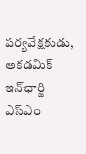పర్యవేక్షకుడు, అకడమిక్‌ ఇన్‌ఛార్జి ఎస్‌ఎం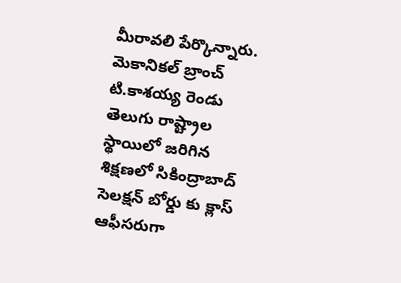మీరావలి పేర్కొన్నారు. మెకానికల్‌ బ్రాంచ్‌ టి.కాశయ్య రెండు తెలుగు రాష్ట్రాల స్థాయిలో జరిగిన శిక్షణలో సికింద్రాబాద్‌ సెలక్షన్‌ బోర్డు కు క్లాస్‌ ఆఫీసరుగా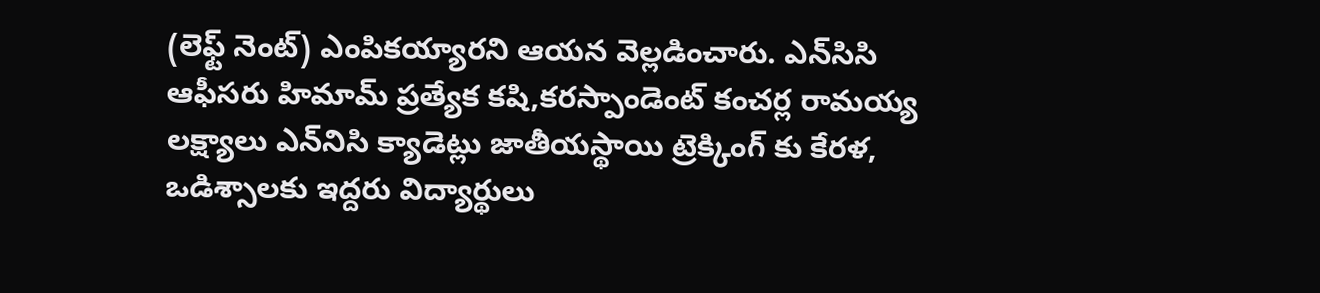(లెఫ్ట్‌ నెంట్‌) ఎంపికయ్యారని ఆయన వెల్లడించారు. ఎన్‌సిసి ఆఫీసరు హిమామ్‌ ప్రత్యేక కషి,కరస్పాండెంట్‌ కంచర్ల రామయ్య లక్ష్యాలు ఎన్‌నిసి క్యాడెట్లు జాతీయస్థాయి ట్రెక్కింగ్‌ కు కేరళ, ఒడిశ్సాలకు ఇద్దరు విద్యార్థులు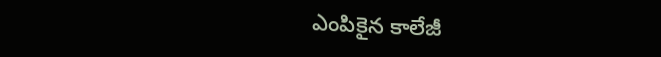ఎంపికైన కాలేజీ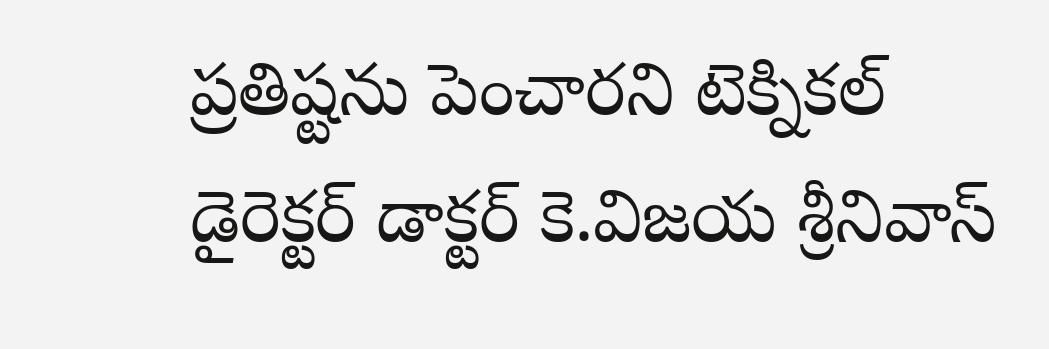ప్రతిష్టను పెంచారని టెక్నికల్‌ డైరెక్టర్‌ డాక్టర్‌ కె.విజయ శ్రీనివాస్‌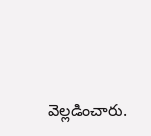వెల్లడించారు.